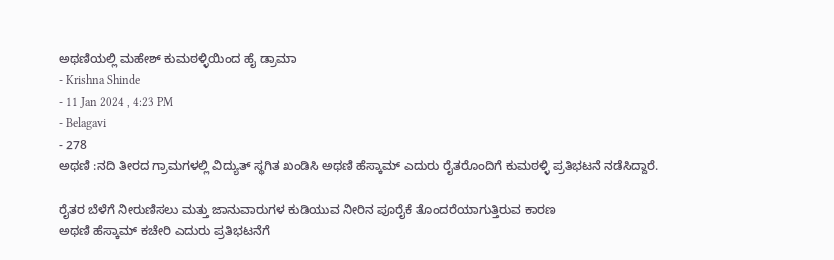ಅಥಣಿಯಲ್ಲಿ ಮಹೇಶ್ ಕುಮಠಳ್ಳಿಯಿಂದ ಹೈ ಡ್ರಾಮಾ
- Krishna Shinde
- 11 Jan 2024 , 4:23 PM
- Belagavi
- 278
ಅಥಣಿ :ನದಿ ತೀರದ ಗ್ರಾಮಗಳಲ್ಲಿ ವಿದ್ಯುತ್ ಸ್ಥಗಿತ ಖಂಡಿಸಿ ಅಥಣಿ ಹೆಸ್ಕಾಮ್ ಎದುರು ರೈತರೊಂದಿಗೆ ಕುಮಠಳ್ಳಿ ಪ್ರತಿಭಟನೆ ನಡೆಸಿದ್ದಾರೆ.

ರೈತರ ಬೆಳೆಗೆ ನೀರುಣಿಸಲು ಮತ್ತು ಜಾನುವಾರುಗಳ ಕುಡಿಯುವ ನೀರಿನ ಪೂರೈಕೆ ತೊಂದರೆಯಾಗುತ್ತಿರುವ ಕಾರಣ
ಅಥಣಿ ಹೆಸ್ಕಾಮ್ ಕಚೇರಿ ಎದುರು ಪ್ರತಿಭಟನೆಗೆ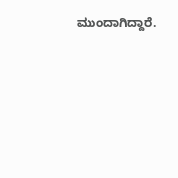ಮುಂದಾಗಿದ್ದಾರೆ.